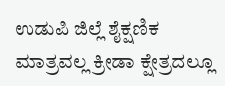ಉಡುಪಿ ಜಿಲ್ಲೆ ಶೈಕ್ಷಣಿಕ ಮಾತ್ರವಲ್ಲ ಕ್ರೀಡಾ ಕ್ಷೇತ್ರದಲ್ಲೂ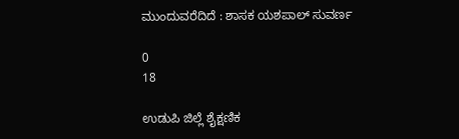ಮುಂದುವರೆದಿದೆ : ಶಾಸಕ ಯಶಪಾಲ್ ಸುವರ್ಣ

0
18

ಉಡುಪಿ ಜಿಲ್ಲೆ ಶೈಕ್ಷಣಿಕ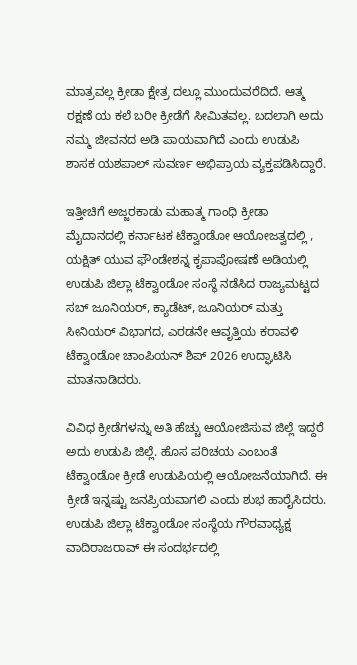ಮಾತ್ರವಲ್ಲ ಕ್ರೀಡಾ ಕ್ಷೇತ್ರ ದಲ್ಲೂ ಮುಂದುವರೆದಿದೆ. ಆತ್ಮ ರಕ್ಷಣೆ ಯ ಕಲೆ ಬರೀ ಕ್ರೀಡೆಗೆ ಸೀಮಿತವಲ್ಲ. ಬದಲಾಗಿ ಅದು ನಮ್ಮ ಜೀವನದ ಅಡಿ ಪಾಯವಾಗಿದೆ ಎಂದು ಉಡುಪಿ ಶಾಸಕ ಯಶಪಾಲ್ ಸುವರ್ಣ ಅಭಿಪ್ರಾಯ ವ್ಯಕ್ತಪಡಿಸಿದ್ದಾರೆ.

ಇತ್ತೀಚಿಗೆ ಅಜ್ಜರಕಾಡು ಮಹಾತ್ಮ ಗಾಂಧಿ ಕ್ರೀಡಾ ಮೈದಾನದಲ್ಲಿ ಕರ್ನಾಟಕ ಟೆಕ್ವಾoಡೋ ಆಯೋಜತ್ವದಲ್ಲಿ , ಯಕ್ಷಿತ್ ಯುವ ಫೌಂಡೇಶನ್ನ ಕೃಪಾಪೋಷಣೆ ಅಡಿಯಲ್ಲಿ ಉಡುಪಿ ಜಿಲ್ಲಾ ಟೆಕ್ವಾoಡೋ ಸಂಸ್ಥೆ ನಡೆಸಿದ ರಾಜ್ಯಮಟ್ಟದ ಸಬ್ ಜೂನಿಯರ್, ಕ್ಯಾಡೆಟ್, ಜೂನಿಯರ್ ಮತ್ತು ಸೀನಿಯರ್ ವಿಭಾಗದ, ಎರಡನೇ ಆವೃತ್ತಿಯ ಕರಾವಳಿ ಟೆಕ್ವಾoಡೋ ಚಾಂಪಿಯನ್ ಶಿಪ್ 2026 ಉದ್ಘಾಟಿಸಿ ಮಾತನಾಡಿದರು.

ವಿವಿಧ ಕ್ರೀಡೆಗಳನ್ನು ಅತಿ ಹೆಚ್ಚು ಆಯೋಜಿಸುವ ಜಿಲ್ಲೆ ಇದ್ದರೆ ಅದು ಉಡುಪಿ ಜಿಲ್ಲೆ. ಹೊಸ ಪರಿಚಯ ಎಂಬಂತೆ ಟೆಕ್ವಾoಡೋ ಕ್ರೀಡೆ ಉಡುಪಿಯಲ್ಲಿ ಆಯೋಜನೆಯಾಗಿದೆ. ಈ ಕ್ರೀಡೆ ಇನ್ನಷ್ಟು ಜನಪ್ರಿಯವಾಗಲಿ ಎಂದು ಶುಭ ಹಾರೈಸಿದರು. ಉಡುಪಿ ಜಿಲ್ಲಾ ಟೆಕ್ವಾoಡೋ ಸಂಸ್ಥೆಯ ಗೌರವಾಧ್ಯಕ್ಷ ವಾದಿರಾಜರಾವ್ ಈ ಸಂದರ್ಭದಲ್ಲಿ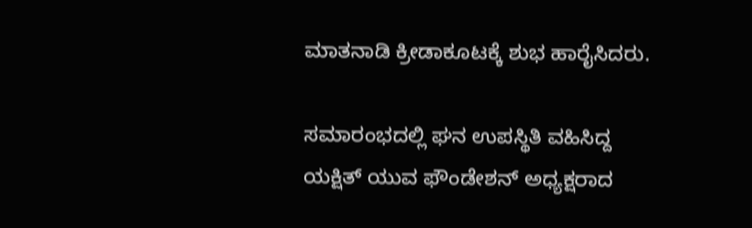ಮಾತನಾಡಿ ಕ್ರೀಡಾಕೂಟಕ್ಕೆ ಶುಭ ಹಾರೈಸಿದರು.

ಸಮಾರಂಭದಲ್ಲಿ ಘನ ಉಪಸ್ಥಿತಿ ವಹಿಸಿದ್ದ ಯಕ್ಷಿತ್ ಯುವ ಫೌಂಡೇಶನ್ ಅಧ್ಯಕ್ಷರಾದ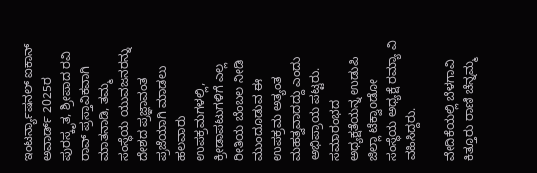ಇಂಟರ್ನ್ಯಾಷನಲ್ ಐಕಾನ್ ಅವಾರ್ಡ್ 2025ರ ಪುರಸ್ಕೃತ, ಶ್ರೀಪಾದ ರವಿ ರಾವ್ ಪ್ರಸ್ತಾವಿಕವಾಗಿ ಮಾತನಾಡಿ, ತಮ್ಮ ಸಂಸ್ಥೆಯ ಯುವಜನರನ್ನು ದೇಶದ ಪ್ರಜ್ಞಾವಂತ ಪ್ರಜೆಯಾಗಿ ಮಾಡಲು ಹಲವಾರು ಉಪಕ್ರಮಗಳಲ್ಲಿ, ಕ್ರೀಡಾಪಟುಗಳಿಗೆ ಎಲ್ಲ ರೀತಿಯ ಬೆಂಬಲ ನೀಡಿ ಮುಂದೂಡುವ ಈ ಉಪಕ್ರಮ ಅತ್ಯಂತ ಮಹತ್ವವಾದದ್ದು ಎಂದು ಅಭಿಪ್ರಾಯ ಪಟ್ಟರು. ಸಮಾರಂಭದ ಅಧ್ಯಕ್ಷತೆಯನ್ನ ಉಡುಪಿ ಜಿಲ್ಲಾ ಟೆಕ್ವಾoಡೋ ಸಂಸ್ಥೆಯ ಅಧ್ಯಕ್ಷೆ ರಮ್ಯಾ ವಿ ವಹಿಸಿದ್ದರು.

ವೇದಿಕೆಯಲ್ಲಿ ಬೆಳಗಾವಿ ಕಿತ್ತೂರು ರಾಣಿ ಚೆನ್ನಮ್ಮ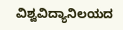ವಿಶ್ವವಿದ್ಯಾನಿಲಯದ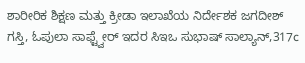ಶಾರೀರಿಕ ಶಿಕ್ಷಣ ಮತ್ತು ಕ್ರೀಡಾ ಇಲಾಖೆಯ ನಿರ್ದೇಶಕ ಜಗದೀಶ್ ಗಸ್ತಿ, ಓಪುಲಾ ಸಾಫ್ಟ್ವೇರ್ ಇದರ ಸಿಇಒ ಸುಭಾಷ್ ಸಾಲ್ಯಾನ್,317c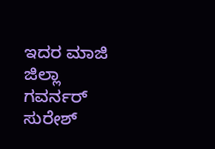ಇದರ ಮಾಜಿ ಜಿಲ್ಲಾ ಗವರ್ನರ್ ಸುರೇಶ್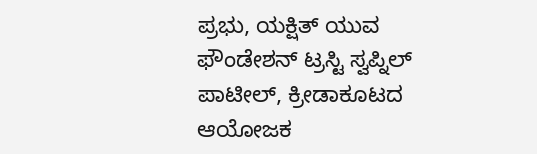ಪ್ರಭು, ಯಕ್ಷಿತ್ ಯುವ ಫೌಂಡೇಶನ್ ಟ್ರಸ್ಟಿ ಸ್ವಪ್ನಿಲ್ ಪಾಟೀಲ್, ಕ್ರೀಡಾಕೂಟದ ಆಯೋಜಕ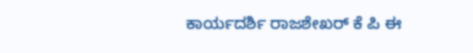ಕಾರ್ಯದರ್ಶಿ ರಾಜಶೇಖರ್ ಕೆ ಪಿ ಈ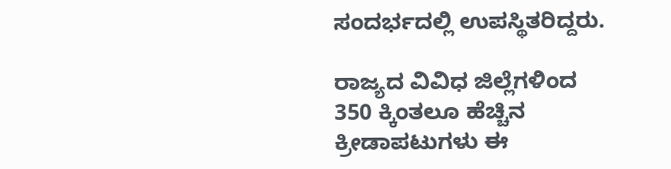ಸಂದರ್ಭದಲ್ಲಿ ಉಪಸ್ಥಿತರಿದ್ದರು.

ರಾಜ್ಯದ ವಿವಿಧ ಜಿಲ್ಲೆಗಳಿಂದ 350 ಕ್ಕಿಂತಲೂ ಹೆಚ್ಚಿನ ಕ್ರೀಡಾಪಟುಗಳು ಈ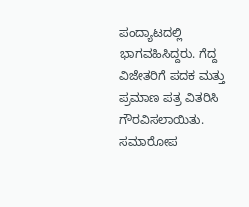ಪಂದ್ಯಾಟದಲ್ಲಿ ಭಾಗವಹಿಸಿದ್ದರು. ಗೆದ್ದ ವಿಜೇತರಿಗೆ ಪದಕ ಮತ್ತು ಪ್ರಮಾಣ ಪತ್ರ ವಿತರಿಸಿ ಗೌರವಿಸಲಾಯಿತು. ಸಮಾರೋಪ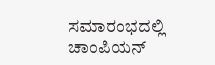ಸಮಾರಂಭದಲ್ಲಿ ಚಾಂಪಿಯನ್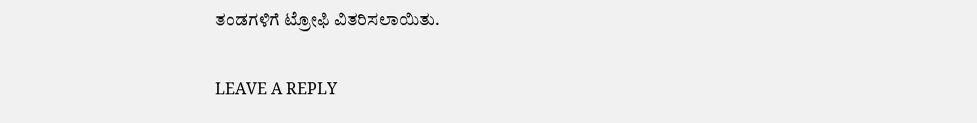ತಂಡಗಳಿಗೆ ಟ್ರೋಫಿ ವಿತರಿಸಲಾಯಿತು.

LEAVE A REPLY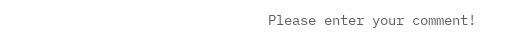Please enter your comment!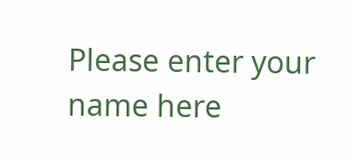Please enter your name here